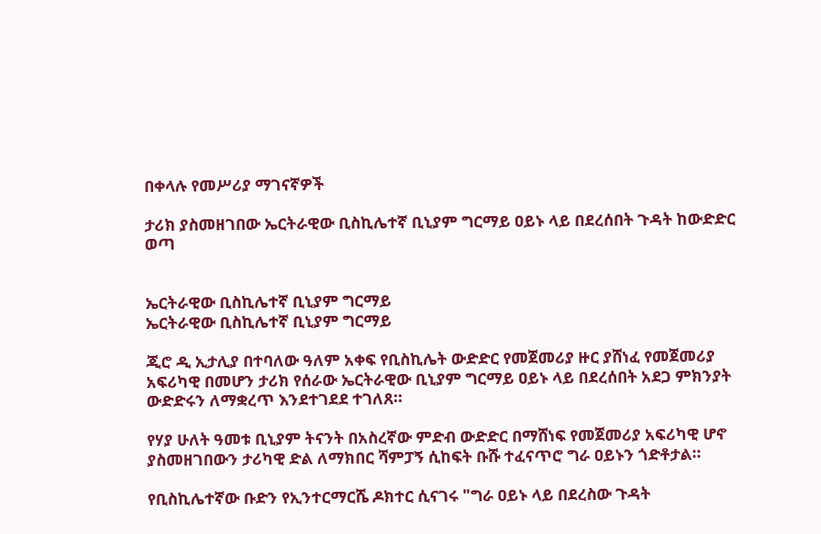በቀላሉ የመሥሪያ ማገናኛዎች

ታሪክ ያስመዘገበው ኤርትራዊው ቢስኪሌተኛ ቢኒያም ግርማይ ዐይኑ ላይ በደረሰበት ጉዳት ከውድድር ወጣ


ኤርትራዊው ቢስኪሌተኛ ቢኒያም ግርማይ
ኤርትራዊው ቢስኪሌተኛ ቢኒያም ግርማይ

ጂሮ ዲ ኢታሊያ በተባለው ዓለም አቀፍ የቢስኪሌት ውድድር የመጀመሪያ ዙር ያሸነፈ የመጀመሪያ አፍሪካዊ በመሆን ታሪክ የሰራው ኤርትራዊው ቢኒያም ግርማይ ዐይኑ ላይ በደረሰበት አደጋ ምክንያት ውድድሩን ለማቋረጥ እንደተገደደ ተገለጸ።

የሃያ ሁለት ዓመቱ ቢኒያም ትናንት በአስረኛው ምድብ ውድድር በማሸነፍ የመጀመሪያ አፍሪካዊ ሆኖ ያስመዘገበውን ታሪካዊ ድል ለማክበር ሻምፓኝ ሲከፍት ቡሹ ተፈናጥሮ ግራ ዐይኑን ጎድቶታል።

የቢስኪሌተኛው ቡድን የኢንተርማርሼ ዶክተር ሲናገሩ "ግራ ዐይኑ ላይ በደረስው ጉዳት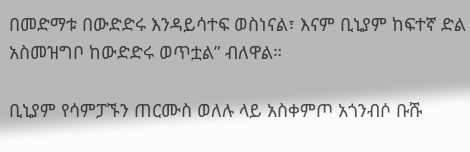በመድማቱ በውድድሩ እንዳይሳተፍ ወስነናል፣ እናም ቢኒያም ከፍተኛ ድል አስመዝግቦ ከውድድሩ ወጥቷል” ብለዋል።

ቢኒያም የሳምፓኙን ጠርሙስ ወለሉ ላይ አስቀምጦ አጎንብሶ ቡሹ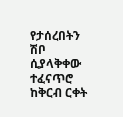የታሰረበትን ሽቦ ሲያላቅቀው ተፈናጥሮ ከቅርብ ርቀት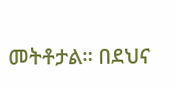መትቶታል። በደህና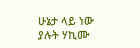ሁኔታ ላይ ነው ያሉት ሃኪሙ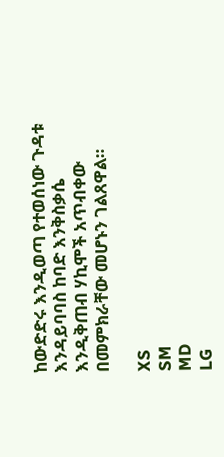ከውድድሩ እንዲወጣ የተወሰነው ጉዳቱ እንዳይባባስ ከባድ እንቅስቃሴ እንዲቅጠብ ሃኪሞች አጥብቀው በመምክራቸው መሆኑን ገልጸዋል።

XS
SM
MD
LG